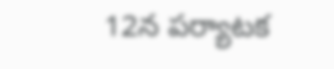12న పర్యాటక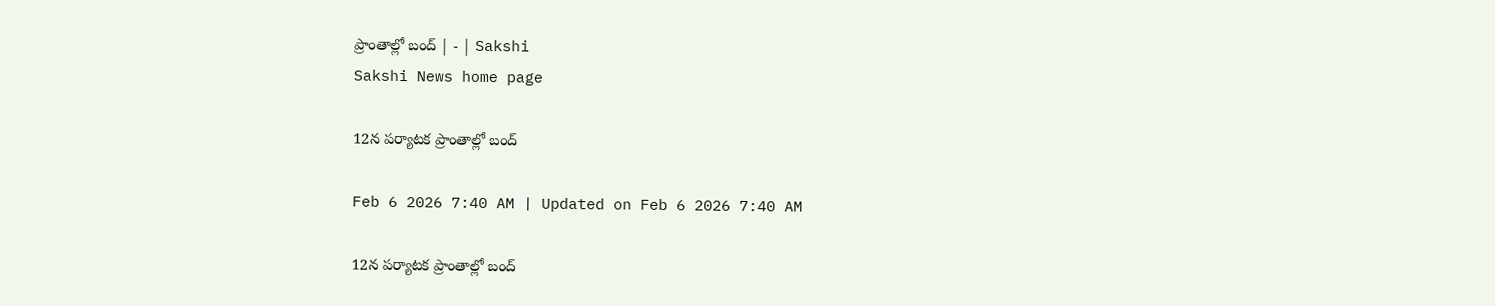ప్రాంతాల్లో బంద్‌ | - | Sakshi
Sakshi News home page

12న పర్యాటక ప్రాంతాల్లో బంద్‌

Feb 6 2026 7:40 AM | Updated on Feb 6 2026 7:40 AM

12న పర్యాటక ప్రాంతాల్లో బంద్‌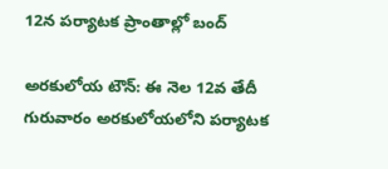12న పర్యాటక ప్రాంతాల్లో బంద్‌

అరకులోయ టౌన్‌: ఈ నెల 12వ తేదీ గురువారం అరకులోయలోని పర్యాటక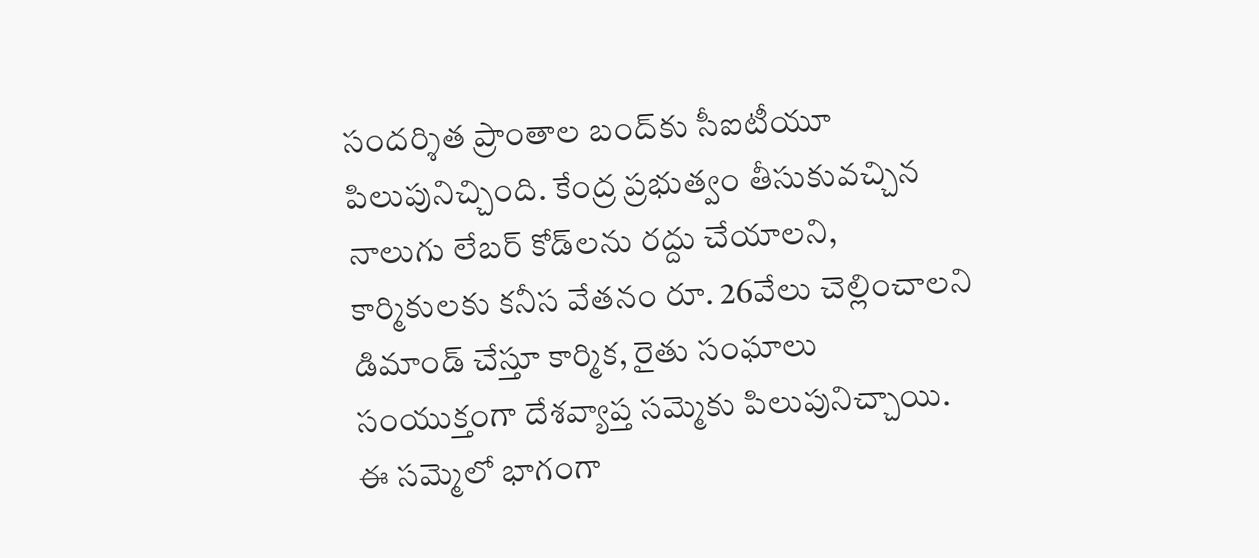సందర్శిత ప్రాంతాల బంద్‌కు సీఐటీయూ పిలుపునిచ్చింది. కేంద్ర ప్రభుత్వం తీసుకువచ్చిన నాలుగు లేబర్‌ కోడ్‌లను రద్దు చేయాలని, కార్మికులకు కనీస వేతనం రూ. 26వేలు చెల్లించాలని డిమాండ్‌ చేస్తూ కార్మిక, రైతు సంఘాలు సంయుక్తంగా దేశవ్యాప్త సమ్మెకు పిలుపునిచ్చాయి. ఈ సమ్మెలో భాగంగా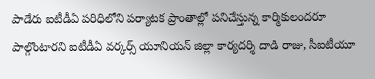పాడేరు ఐటీడీఏ పరిధిలోని పర్యాటక ప్రాంతాల్లో పనిచేస్తున్న కార్మికులందరూ పాల్గొంటారని ఐటీడీఏ వర్కర్స్‌ యూనియన్‌ జిల్లా కార్యదర్శి దాడి రాజు, సీఐటీయూ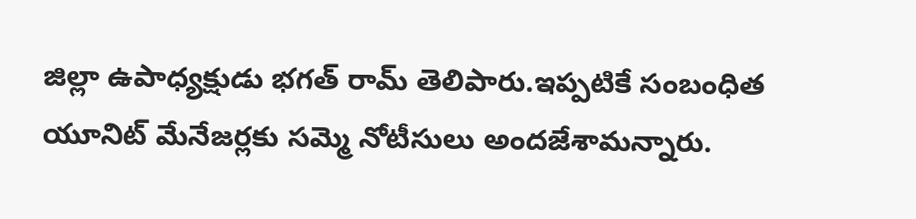జిల్లా ఉపాధ్యక్షుడు భగత్‌ రామ్‌ తెలిపారు.ఇప్పటికే సంబంధిత యూనిట్‌ మేనేజర్లకు సమ్మె నోటీసులు అందజేశామన్నారు.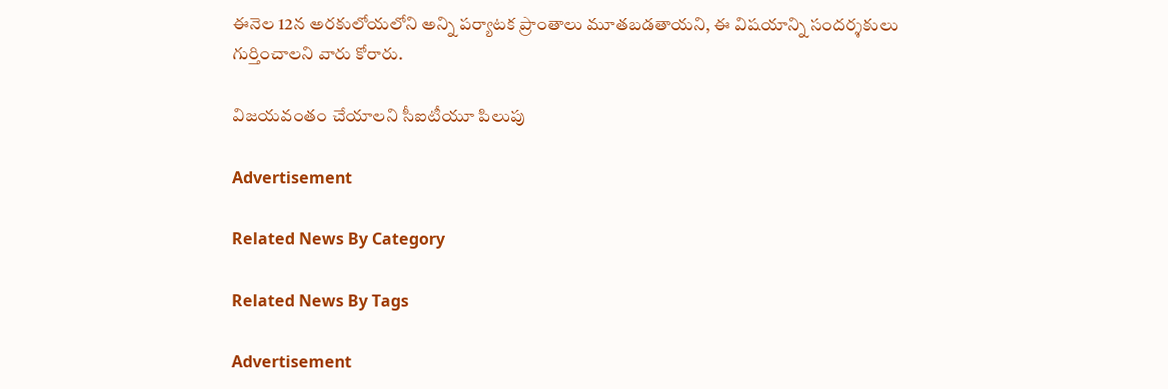ఈనెల 12న అరకులోయలోని అన్ని పర్యాటక ప్రాంతాలు మూతబడతాయని, ఈ విషయాన్ని సందర్శకులు గుర్తించాలని వారు కోరారు.

విజయవంతం చేయాలని సీఐటీయూ పిలుపు

Advertisement

Related News By Category

Related News By Tags

Advertisement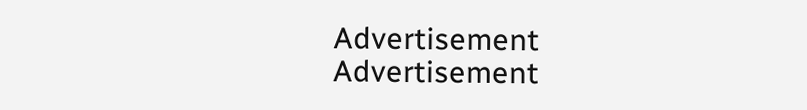Advertisement
Advertisement